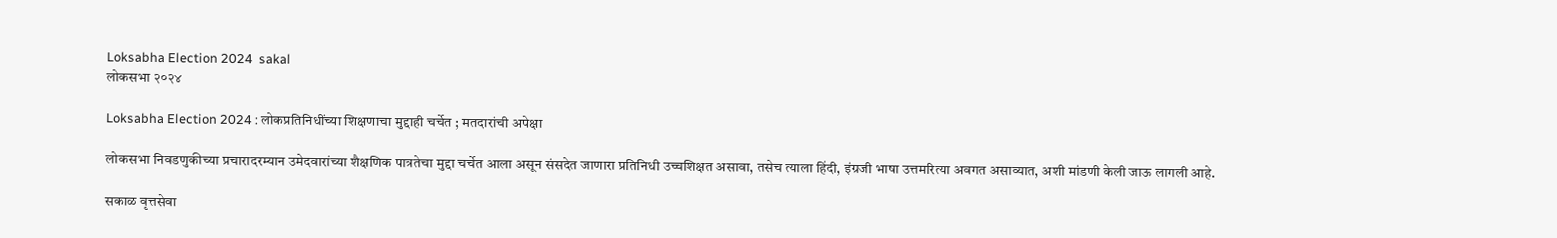Loksabha Election 2024  sakal
लोकसभा २०२४

Loksabha Election 2024 : लोकप्रतिनिधींच्या शिक्षणाचा मुद्दाही चर्चेत ; मतदारांची अपेक्षा

लोकसभा निवडणुकीच्या प्रचारादरम्यान उमेदवारांच्या शैक्षणिक पात्रतेचा मुद्दा चर्चेत आला असून संसदेत जाणारा प्रतिनिधी उच्चशिक्षत असावा, तसेच त्याला हिंदी, इंग्रजी भाषा उत्तमरित्या अवगत असाव्यात, अशी मांडणी केली जाऊ लागली आहे.

सकाळ वृत्तसेवा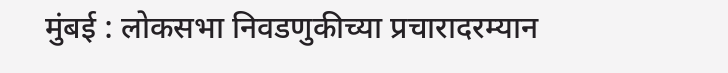मुंबई : लोकसभा निवडणुकीच्या प्रचारादरम्यान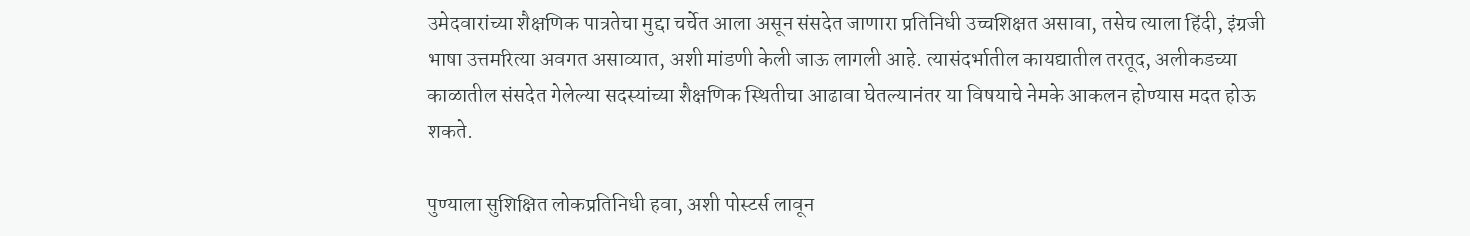उमेदवारांच्या शैक्षणिक पात्रतेचा मुद्दा चर्चेत आला असून संसदेत जाणारा प्रतिनिधी उच्चशिक्षत असावा, तसेच त्याला हिंदी, इंग्रजी भाषा उत्तमरित्या अवगत असाव्यात, अशी मांडणी केली जाऊ लागली आहे. त्यासंदर्भातील कायद्यातील तरतूद, अलीकडच्या काळातील संसदेत गेलेल्या सदस्यांच्या शैक्षणिक स्थितीचा आढावा घेतल्यानंतर या विषयाचे नेमके आकलन होण्यास मदत होऊ शकते.

पुण्याला सुशिक्षित लोकप्रतिनिधी हवा, अशी पोस्टर्स लावून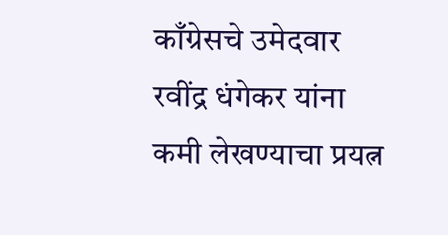काँग्रेसचे उमेदवार रवींद्र धंगेकर यांना कमी लेखण्याचा प्रयत्न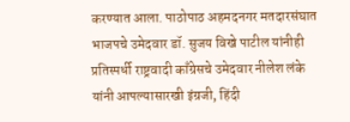करण्यात आला. पाठोपाठ अहमदनगर मतदारसंघात भाजपचे उमेदवार डॉ. सुजय विखे पाटील यांनीही प्रतिस्पर्धी राष्ट्रवादी काँग्रेसचे उमेदवार नीलेश लंके यांनी आपल्यासारखी इंग्रजी, हिंदी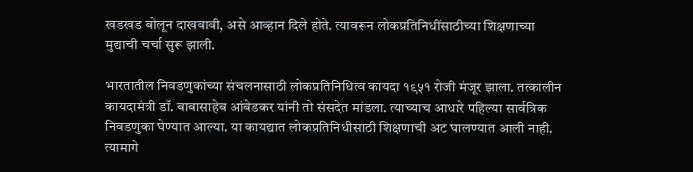खडखड बोलून दाखवावी, असे आव्हान दिले होते. त्यावरून लोकप्रतिनिधींसाठीच्या शिक्षणाच्या मुद्याची चर्चा सुरू झाली.

भारतातील निवडणुकांच्या संचलनासाठी लोकप्रतिनिधित्व कायदा १९५१ रोजी मंजूर झाला. तत्कालीन कायदामंत्री डॉ. बाबासाहेब आंबेडकर यांनी तो संसदेत मांडला. त्याच्याच आधारे पहिल्या सार्वत्रिक निवडणुका घेण्यात आल्या. या कायद्यात लोकप्रतिनिधीसाठी शिक्षणाची अट घालण्यात आली नाही. त्यामागे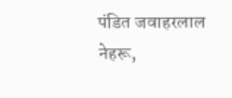पंडित जवाहरलाल नेहरू,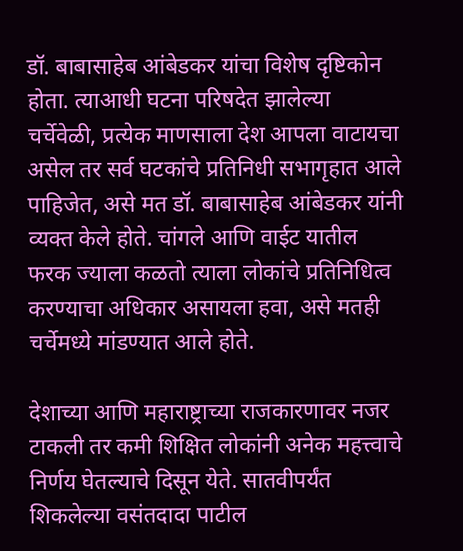डॉ. बाबासाहेब आंबेडकर यांचा विशेष दृष्टिकोन होता. त्याआधी घटना परिषदेत झालेल्या चर्चेवेळी, प्रत्येक माणसाला देश आपला वाटायचा असेल तर सर्व घटकांचे प्रतिनिधी सभागृहात आले पाहिजेत, असे मत डॉ. बाबासाहेब आंबेडकर यांनी व्यक्त केले होते. चांगले आणि वाईट यातील फरक ज्याला कळतो त्याला लोकांचे प्रतिनिधित्व करण्याचा अधिकार असायला हवा, असे मतही चर्चेमध्ये मांडण्यात आले होते.

देशाच्या आणि महाराष्ट्राच्या राजकारणावर नजर टाकली तर कमी शिक्षित लोकांनी अनेक महत्त्वाचे निर्णय घेतल्याचे दिसून येते. सातवीपर्यंत शिकलेल्या वसंतदादा पाटील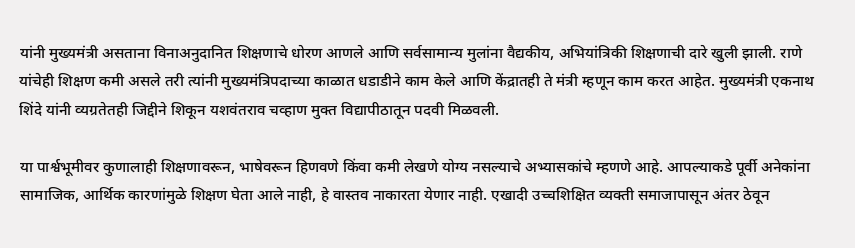यांनी मुख्यमंत्री असताना विनाअनुदानित शिक्षणाचे धोरण आणले आणि सर्वसामान्य मुलांना वैद्यकीय, अभियांत्रिकी शिक्षणाची दारे खुली झाली. राणे यांचेही शिक्षण कमी असले तरी त्यांनी मुख्यमंत्रिपदाच्या काळात धडाडीने काम केले आणि केंद्रातही ते मंत्री म्हणून काम करत आहेत. मुख्यमंत्री एकनाथ शिंदे यांनी व्यग्रतेतही जिद्दीने शिकून यशवंतराव चव्हाण मुक्त विद्यापीठातून पदवी मिळवली.

या पार्श्वभूमीवर कुणालाही शिक्षणावरून, भाषेवरून हिणवणे किंवा कमी लेखणे योग्य नसल्याचे अभ्यासकांचे म्हणणे आहे. आपल्याकडे पूर्वी अनेकांना सामाजिक, आर्थिक कारणांमुळे शिक्षण घेता आले नाही, हे वास्तव नाकारता येणार नाही. एखादी उच्चशिक्षित व्यक्ती समाजापासून अंतर ठेवून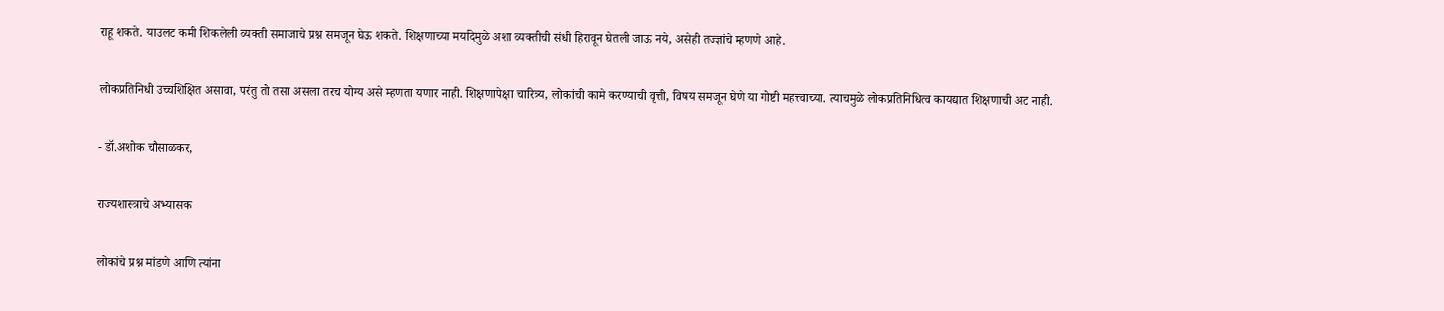राहू शकते. याउलट कमी शिकलेली व्यक्ती समाजाचे प्रश्न समजून घेऊ शकते. शिक्षणाच्या मर्यादेमुळे अशा व्यक्तीची संधी हिरावून घेतली जाऊ नये, असेही तज्ज्ञांचे म्हणणे आहे.

लोकप्रतिनिधी उच्चशिक्षित असावा, परंतु तो तसा असला तरच योग्य असे म्हणता यणार नाही. शिक्षणापेक्षा चारित्र्य, लोकांची कामे करण्याची वृत्ती, विषय समजून घेणे या गोष्टी महत्त्वाच्या. त्याचमुळे लोकप्रतिनिधित्व कायद्यात शिक्षणाची अट नाही.

- डॉ.अशोक चौसाळकर,

राज्यशास्त्राचे अभ्यासक

लोकांचे प्रश्न मांडणे आणि त्यांना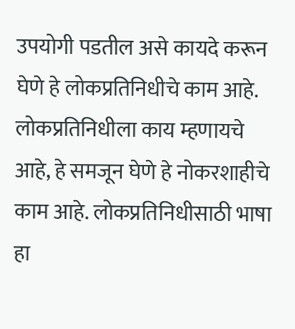उपयोगी पडतील असे कायदे करून घेणे हे लोकप्रतिनिधीचे काम आहे. लोकप्रतिनिधीला काय म्हणायचे आहे, हे समजून घेणे हे नोकरशाहीचे काम आहे. लोकप्रतिनिधीसाठी भाषा हा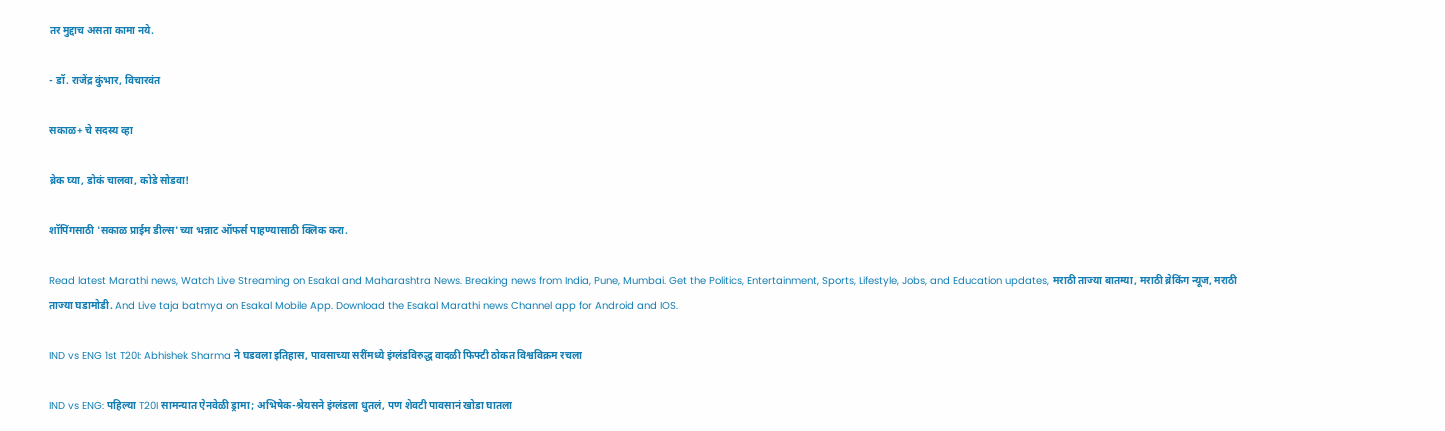तर मुद्दाच असता कामा नये.

- डॉ. राजेंद्र कुंभार, विचारवंत

सकाळ+ चे सदस्य व्हा

ब्रेक घ्या, डोकं चालवा, कोडे सोडवा!

शॉपिंगसाठी 'सकाळ प्राईम डील्स'च्या भन्नाट ऑफर्स पाहण्यासाठी क्लिक करा.

Read latest Marathi news, Watch Live Streaming on Esakal and Maharashtra News. Breaking news from India, Pune, Mumbai. Get the Politics, Entertainment, Sports, Lifestyle, Jobs, and Education updates, मराठी ताज्या बातम्या, मराठी ब्रेकिंग न्यूज, मराठी ताज्या घडामोडी. And Live taja batmya on Esakal Mobile App. Download the Esakal Marathi news Channel app for Android and IOS.

IND vs ENG 1st T20I: Abhishek Sharma ने घडवला इतिहास, पावसाच्या सरींमध्ये इंग्लंडविरुद्ध वादळी फिफ्टी ठोकत विश्वविक्रम रचला

IND vs ENG: पहिल्या T20I सामन्यात ऐनवेळी ड्रामा; अभिषेक-श्रेयसने इंग्लंडला धुतलं, पण शेवटी पावसानं खोडा घातला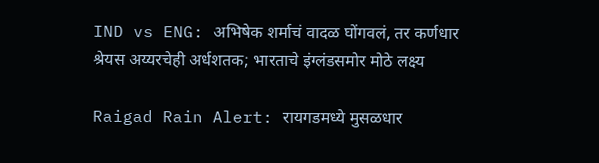IND vs ENG: अभिषेक शर्माचं वादळ घोंगवलं, तर कर्णधार श्रेयस अय्यरचेही अर्धशतक; भारताचे इंग्लंडसमोर मोठे लक्ष्य

Raigad Rain Alert: रायगडमध्ये मुसळधार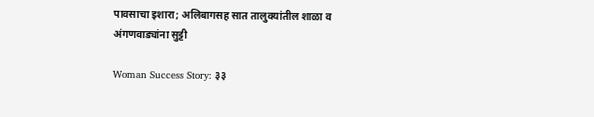पावसाचा इशारा; अलिबागसह सात तालुक्यांतील शाळा व अंगणवाड्यांना सुट्टी

Woman Success Story: ३३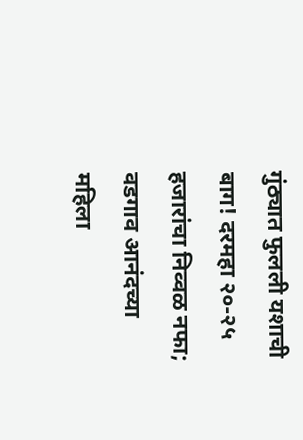गुंठ्यात फुलली यशाची बाग! दरमहा २०-२५ हजारांचा निव्वळ नफा; वडगाव आनंदच्या महिला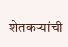शेतकऱ्यांची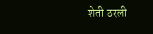शेती ठरली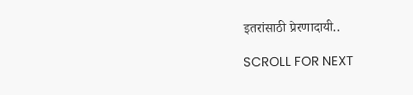इतरांसाठी प्रेरणादायी..

SCROLL FOR NEXT